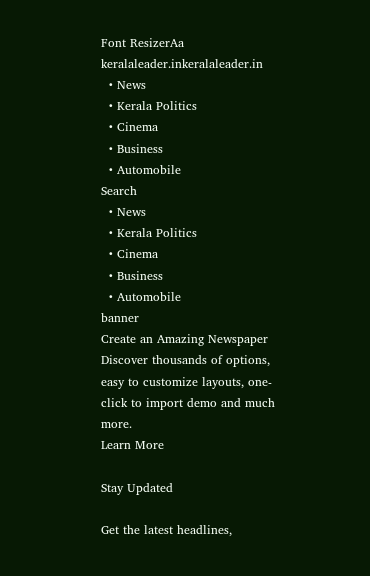Font ResizerAa
keralaleader.inkeralaleader.in
  • News
  • Kerala Politics
  • Cinema
  • Business
  • Automobile
Search
  • News
  • Kerala Politics
  • Cinema
  • Business
  • Automobile
banner
Create an Amazing Newspaper
Discover thousands of options, easy to customize layouts, one-click to import demo and much more.
Learn More

Stay Updated

Get the latest headlines,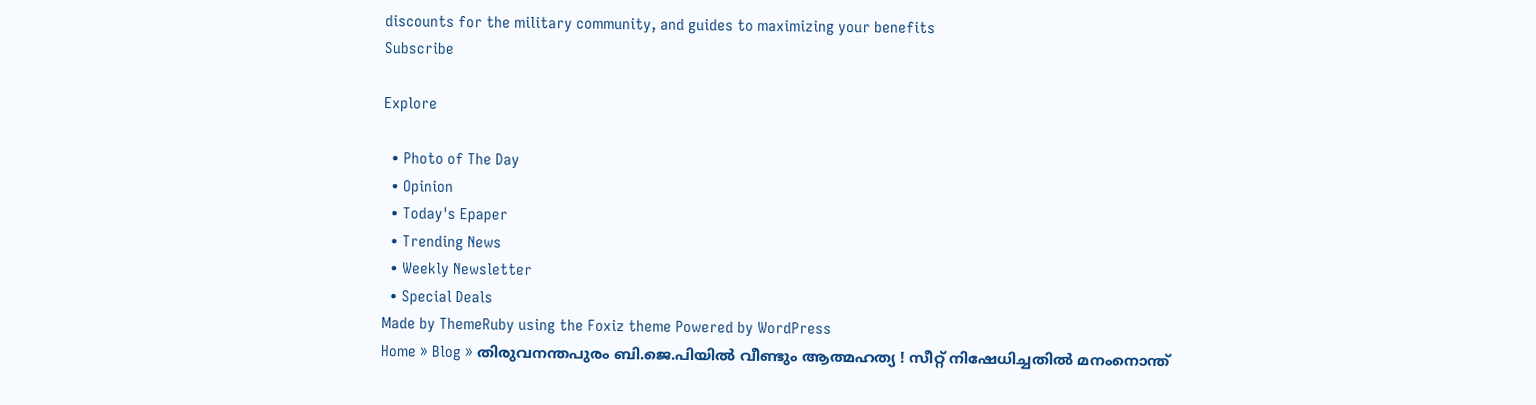discounts for the military community, and guides to maximizing your benefits
Subscribe

Explore

  • Photo of The Day
  • Opinion
  • Today's Epaper
  • Trending News
  • Weekly Newsletter
  • Special Deals
Made by ThemeRuby using the Foxiz theme Powered by WordPress
Home » Blog » തിരുവനന്തപുരം ബി.ജെ.പിയിൽ വീണ്ടും ആത്മഹത്യ ! സീറ്റ് നിഷേധിച്ചതിൽ മനംനൊന്ത്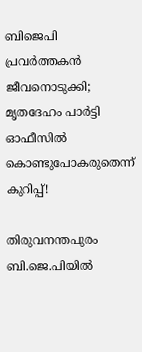ബിജെപി പ്രവർത്തകൻ ജീവനൊടുക്കി; മൃതദേഹം പാർട്ടി ഓഫീസിൽ കൊണ്ടുപോകരുതെന്ന് കുറിപ്പ്!

തിരുവനന്തപുരം ബി.ജെ.പിയിൽ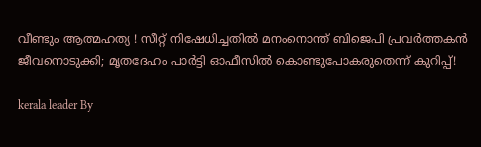വീണ്ടും ആത്മഹത്യ ! സീറ്റ് നിഷേധിച്ചതിൽ മനംനൊന്ത് ബിജെപി പ്രവർത്തകൻ ജീവനൊടുക്കി; മൃതദേഹം പാർട്ടി ഓഫീസിൽ കൊണ്ടുപോകരുതെന്ന് കുറിപ്പ്!

kerala leader By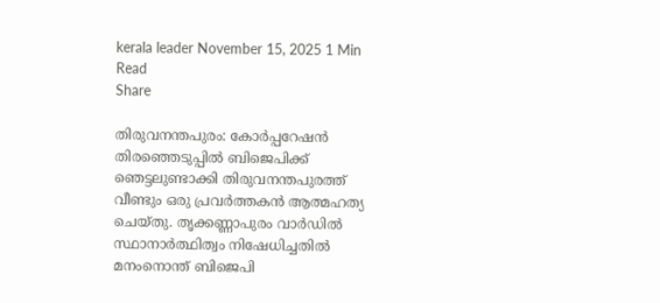kerala leader November 15, 2025 1 Min Read
Share

തിരുവനന്തപുരം: കോർപ്പറേഷൻ തിരഞ്ഞെടുപ്പിൽ ബിജെപിക്ക് ഞെട്ടലുണ്ടാക്കി തിരുവനന്തപുരത്ത് വീണ്ടും ഒരു പ്രവർത്തകൻ ആത്മഹത്യ ചെയ്തു. തൃക്കണ്ണാപുരം വാർഡിൽ സ്ഥാനാർത്ഥിത്വം നിഷേധിച്ചതിൽ മനംനൊന്ത് ബിജെപി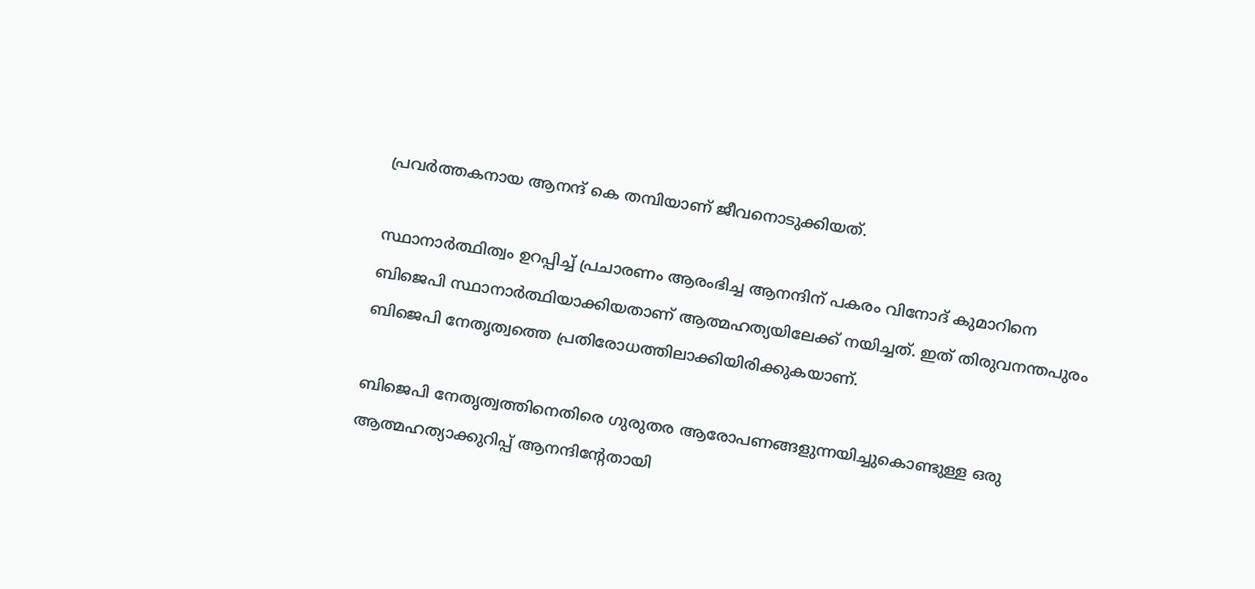പ്രവർത്തകനായ ആനന്ദ് കെ തമ്പിയാണ് ജീവനൊടുക്കിയത്.

സ്ഥാനാർത്ഥിത്വം ഉറപ്പിച്ച് പ്രചാരണം ആരംഭിച്ച ആനന്ദിന് പകരം വിനോദ് കുമാറിനെ ബിജെപി സ്ഥാനാർത്ഥിയാക്കിയതാണ് ആത്മഹത്യയിലേക്ക് നയിച്ചത്. ഇത് തിരുവനന്തപുരം ബിജെപി നേതൃത്വത്തെ പ്രതിരോധത്തിലാക്കിയിരിക്കുകയാണ്.

ബിജെപി നേതൃത്വത്തിനെതിരെ ഗുരുതര ആരോപണങ്ങളുന്നയിച്ചുകൊണ്ടുള്ള ഒരു ആത്മഹത്യാക്കുറിപ്പ് ആനന്ദിന്റേതായി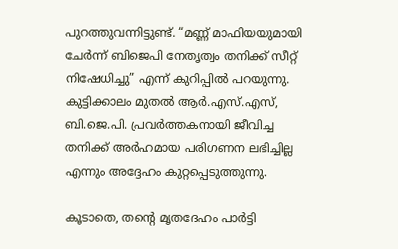പുറത്തുവന്നിട്ടുണ്ട്. “മണ്ണ് മാഫിയയുമായി ചേർന്ന് ബിജെപി നേതൃത്വം തനിക്ക് സീറ്റ് നിഷേധിച്ചു” എന്ന് കുറിപ്പിൽ പറയുന്നു. കുട്ടിക്കാലം മുതൽ ആർ.എസ്.എസ്, ബി.ജെ.പി. പ്രവർത്തകനായി ജീവിച്ച തനിക്ക് അർഹമായ പരിഗണന ലഭിച്ചില്ല എന്നും അദ്ദേഹം കുറ്റപ്പെടുത്തുന്നു.

കൂടാതെ, തൻ്റെ മൃതദേഹം പാർട്ടി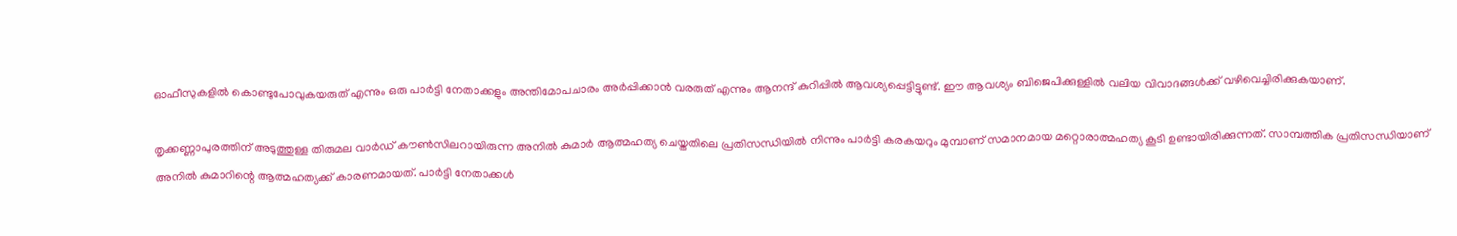ഓഫീസുകളിൽ കൊണ്ടുപോവുകയരുത് എന്നും ഒരു പാർട്ടി നേതാക്കളും അന്തിമോപചാരം അർപ്പിക്കാൻ വരരുത് എന്നും ആനന്ദ് കുറിപ്പിൽ ആവശ്യപ്പെട്ടിട്ടുണ്ട്. ഈ ആവശ്യം ബിജെപിക്കുള്ളിൽ വലിയ വിവാദങ്ങൾക്ക് വഴിവെച്ചിരിക്കുകയാണ്.

തൃക്കണ്ണാപുരത്തിന് അടുത്തുള്ള തിരുമല വാർഡ് കൗൺസിലറായിരുന്ന അനിൽ കുമാർ ആത്മഹത്യ ചെയ്തതിലെ പ്രതിസന്ധിയിൽ നിന്നും പാർട്ടി കരകയറും മുമ്പാണ് സമാനമായ മറ്റൊരാത്മഹത്യ കൂടി ഉണ്ടായിരിക്കുന്നത്. സാമ്പത്തിക പ്രതിസന്ധിയാണ് അനിൽ കുമാറിന്റെ ആത്മഹത്യക്ക് കാരണമായത്. പാർട്ടി നേതാക്കൾ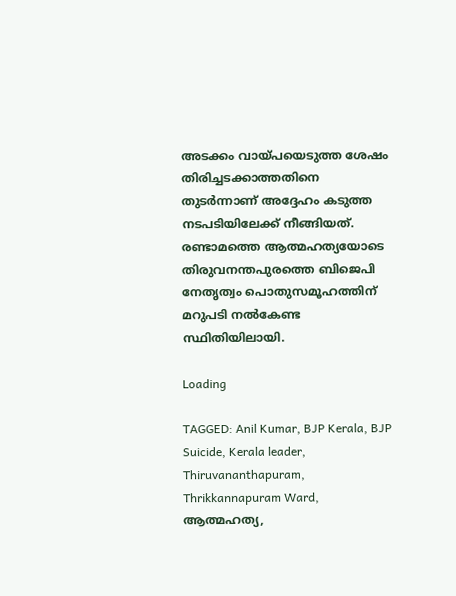അടക്കം വായ്പയെടുത്ത ശേഷം തിരിച്ചടക്കാത്തതിനെ തുടർന്നാണ് അദ്ദേഹം കടുത്ത നടപടിയിലേക്ക് നീങ്ങിയത്. രണ്ടാമത്തെ ആത്മഹത്യയോടെ തിരുവനന്തപുരത്തെ ബിജെപി നേതൃത്വം പൊതുസമൂഹത്തിന് മറുപടി നൽകേണ്ട സ്ഥിതിയിലായി.

Loading

TAGGED: Anil Kumar, BJP Kerala, BJP Suicide, Kerala leader, Thiruvananthapuram, Thrikkannapuram Ward, ആത്മഹത്യ,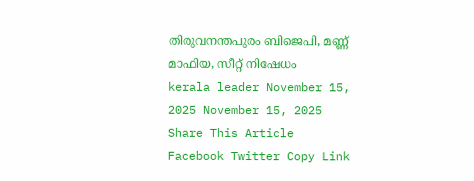തിരുവനന്തപുരം ബിജെപി, മണ്ണ് മാഫിയ, സീറ്റ് നിഷേധം
kerala leader November 15, 2025 November 15, 2025
Share This Article
Facebook Twitter Copy Link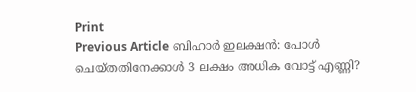Print
Previous Article ബിഹാർ ഇലക്ഷൻ: പോൾ ചെയ്തതിനേക്കാൾ 3 ലക്ഷം അധിക വോട്ട് എണ്ണി?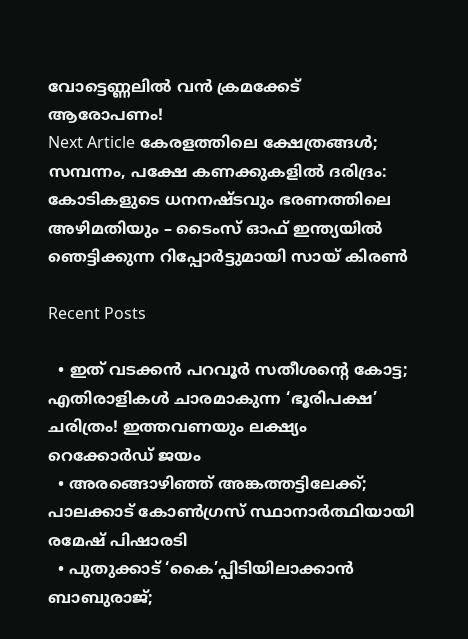വോട്ടെണ്ണലിൽ വൻ ക്രമക്കേട് ആരോപണം!
Next Article കേരളത്തിലെ ക്ഷേത്രങ്ങൾ; സമ്പന്നം, പക്ഷേ കണക്കുകളിൽ ദരിദ്രം: കോടികളുടെ ധനനഷ്ടവും ഭരണത്തിലെ അഴിമതിയും – ടൈംസ് ഓഫ് ഇന്ത്യയിൽ ഞെട്ടിക്കുന്ന റിപ്പോർട്ടുമായി സായ് കിരൺ

Recent Posts

  • ഇത് വടക്കൻ പറവൂർ സതീശൻ്റെ കോട്ട; എതിരാളികൾ ചാരമാകുന്ന ‘ഭൂരിപക്ഷ’ ചരിത്രം! ഇത്തവണയും ലക്ഷ്യം റെക്കോർഡ് ജയം
  • അരങ്ങൊഴിഞ്ഞ് അങ്കത്തട്ടിലേക്ക്; പാലക്കാട് കോൺഗ്രസ് സ്ഥാനാർത്ഥിയായി രമേഷ് പിഷാരടി
  • പുതുക്കാട് ‘കൈ’പ്പിടിയിലാക്കാൻ ബാബുരാജ്;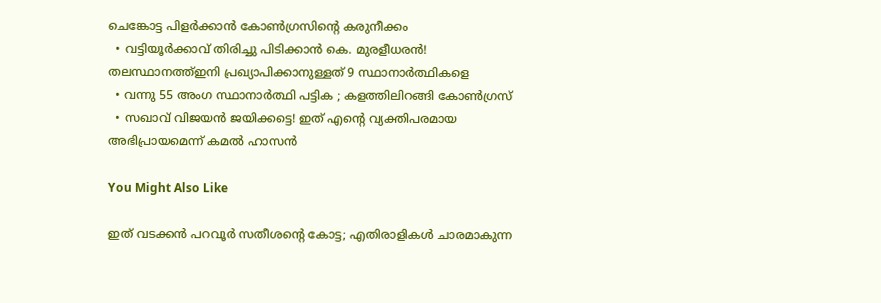ചെങ്കോട്ട പിളർക്കാൻ കോൺഗ്രസിന്റെ കരുനീക്കം
  • വട്ടിയൂർക്കാവ് തിരിച്ചു പിടിക്കാൻ കെ. മുരളീധരൻ! തലസ്ഥാനത്ത്ഇനി പ്രഖ്യാപിക്കാനുള്ളത് 9 സ്ഥാനാർത്ഥികളെ
  • വന്നു 55 അംഗ സ്ഥാനാർത്ഥി പട്ടിക ; കളത്തിലിറങ്ങി കോൺഗ്രസ്
  • സഖാവ് വിജയൻ ജയിക്കട്ടെ! ഇത് എൻ്റെ വ്യക്തിപരമായ അഭിപ്രായമെന്ന് കമൽ ഹാസൻ

You Might Also Like

ഇത് വടക്കൻ പറവൂർ സതീശൻ്റെ കോട്ട; എതിരാളികൾ ചാരമാകുന്ന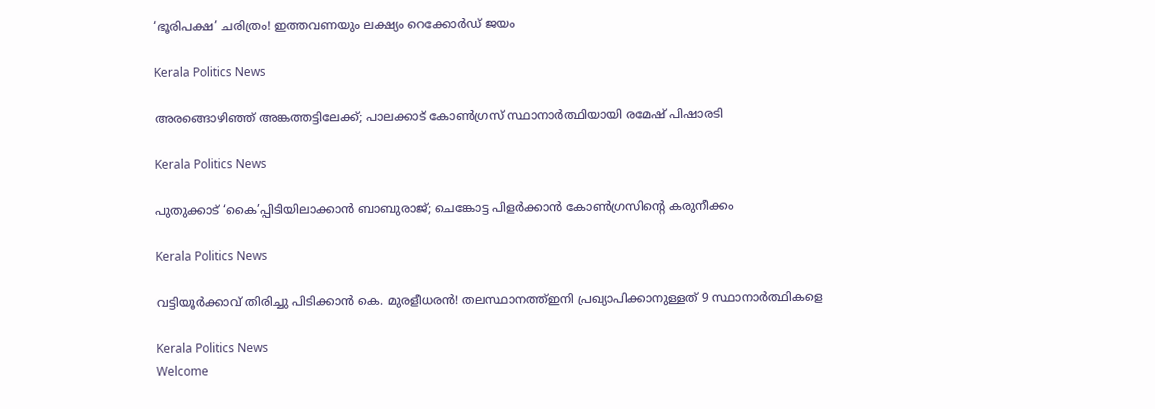‘ഭൂരിപക്ഷ’ ചരിത്രം! ഇത്തവണയും ലക്ഷ്യം റെക്കോർഡ് ജയം

Kerala Politics News

അരങ്ങൊഴിഞ്ഞ് അങ്കത്തട്ടിലേക്ക്; പാലക്കാട് കോൺഗ്രസ് സ്ഥാനാർത്ഥിയായി രമേഷ് പിഷാരടി

Kerala Politics News

പുതുക്കാട് ‘കൈ’പ്പിടിയിലാക്കാൻ ബാബുരാജ്; ചെങ്കോട്ട പിളർക്കാൻ കോൺഗ്രസിന്റെ കരുനീക്കം

Kerala Politics News

വട്ടിയൂർക്കാവ് തിരിച്ചു പിടിക്കാൻ കെ. മുരളീധരൻ! തലസ്ഥാനത്ത്ഇനി പ്രഖ്യാപിക്കാനുള്ളത് 9 സ്ഥാനാർത്ഥികളെ

Kerala Politics News
Welcome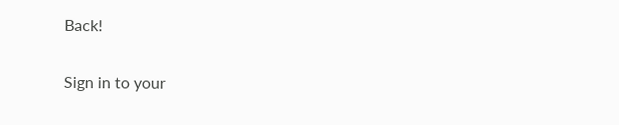Back!

Sign in to your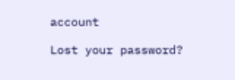account

Lost your password?